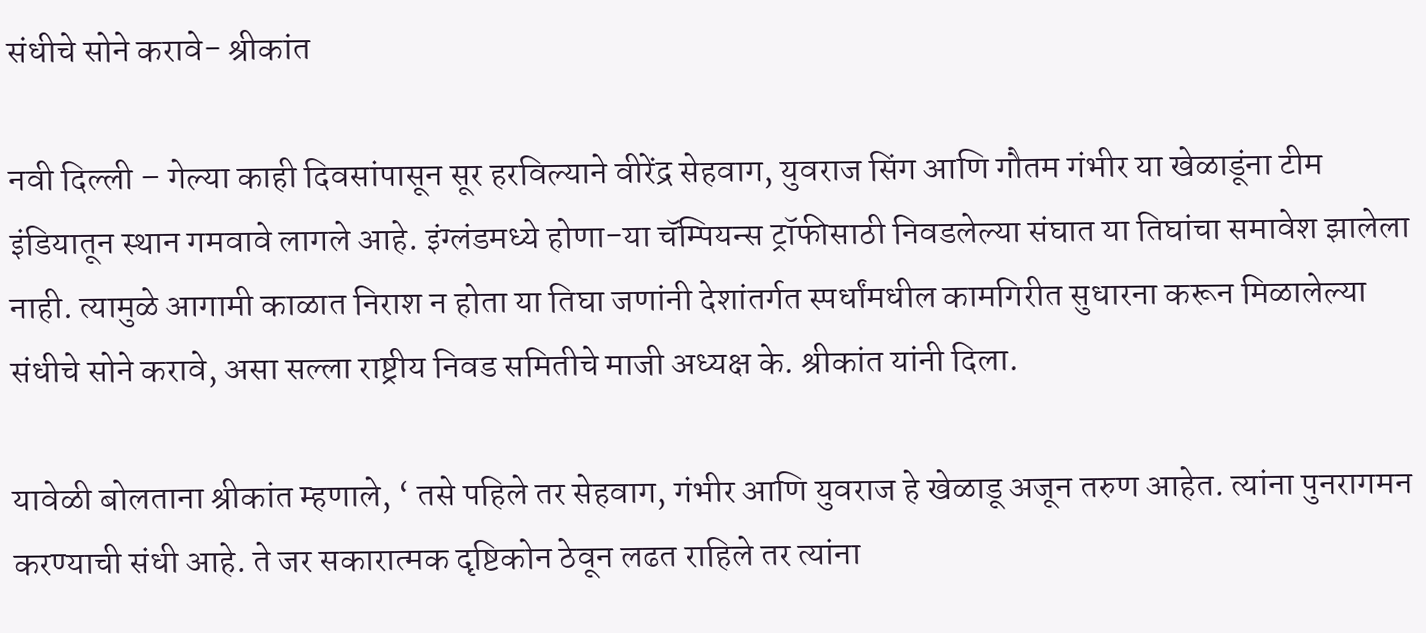संधीचे सोने करावे- श्रीकांत

नवी दिल्ली – गेल्या काही दिवसांपासून सूर हरविल्याने वीरेंद्र सेहवाग, युवराज सिंग आणि गौतम गंभीर या खेळाडूंना टीम इंडियातून स्थान गमवावे लागले आहे. इंग्लंडमध्ये होणा-या चॅम्पियन्स ट्रॉफीसाठी निवडलेल्या संघात या तिघांचा समावेश झालेला नाही. त्यामुळे आगामी काळात निराश न होता या तिघा जणांनी देशांतर्गत स्पर्धांमधील कामगिरीत सुधारना करून मिळालेल्या संधीचे सोने करावे, असा सल्ला राष्ट्रीय निवड समितीचे माजी अध्यक्ष के. श्रीकांत यांनी दिला.

यावेळी बोलताना श्रीकांत म्हणाले, ‘ तसे पहिले तर सेहवाग, गंभीर आणि युवराज हे खेळाडू अजून तरुण आहेत. त्यांना पुनरागमन करण्याची संधी आहे. ते जर सकारात्मक दृष्टिकोन ठेवून लढत राहिले तर त्यांना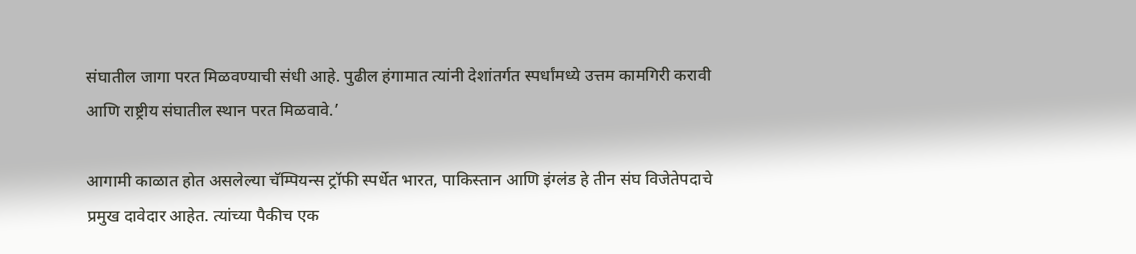संघातील जागा परत मिळवण्याची संधी आहे. पुढील हंगामात त्यांनी देशांतर्गत स्पर्धांमध्ये उत्तम कामगिरी करावी आणि राष्ट्रीय संघातील स्थान परत मिळवावे.’

आगामी काळात होत असलेल्या चॅम्पियन्स ट्रॉफी स्पर्धेत भारत, पाकिस्तान आणि इंग्लंड हे तीन संघ विजेतेपदाचे प्रमुख दावेदार आहेत. त्यांच्या पैकीच एक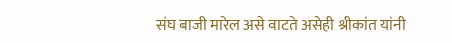संघ बाजी मारेल असे वाटते असेही श्रीकांत यांनी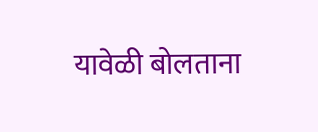यावेळी बोलताना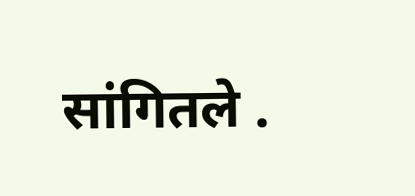सांगितले .